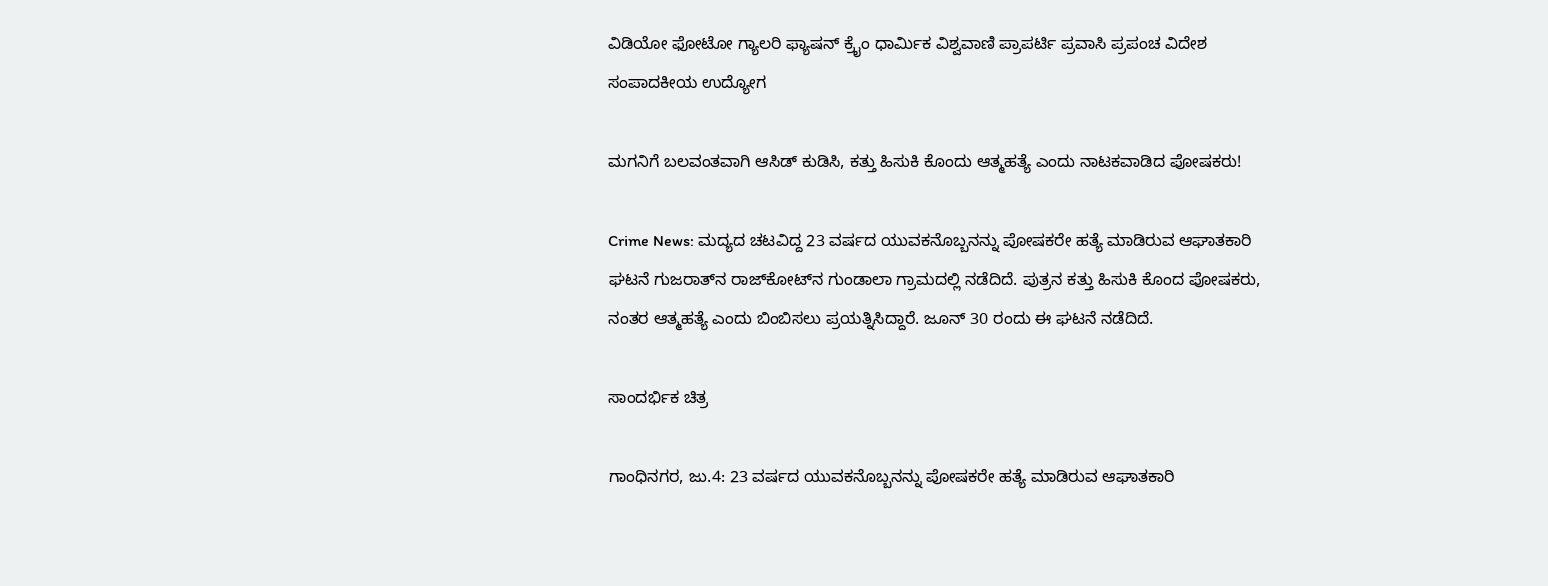ವಿಡಿಯೋ ಫೋಟೋ ಗ್ಯಾಲರಿ ಫ್ಯಾಷನ್ ಕ್ರೈಂ ಧಾರ್ಮಿಕ ವಿಶ್ವವಾಣಿ ಪ್ರಾಪರ್ಟಿ ಪ್ರವಾಸಿ ಪ್ರಪಂಚ ವಿದೇಶ ಸಂಪಾದಕೀಯ ಉದ್ಯೋಗ

ಮಗನಿಗೆ ಬಲವಂತವಾಗಿ ಆಸಿಡ್ ಕುಡಿಸಿ, ಕತ್ತು ಹಿಸುಕಿ ಕೊಂದು ಆತ್ಮಹತ್ಯೆ ಎಂದು ನಾಟಕವಾಡಿದ ಪೋಷಕರು!

Crime News: ಮದ್ಯದ ಚಟವಿದ್ದ 23 ವರ್ಷದ ಯುವಕನೊಬ್ಬನನ್ನು ಪೋಷಕರೇ ಹತ್ಯೆ ಮಾಡಿರುವ ಆಘಾತಕಾರಿ ಘಟನೆ ಗುಜರಾತ್‌ನ ರಾಜ್‌ಕೋಟ್‌ನ ಗುಂಡಾಲಾ ಗ್ರಾಮದಲ್ಲಿ ನಡೆದಿದೆ. ಪುತ್ರನ ಕತ್ತು ಹಿಸುಕಿ ಕೊಂದ ಪೋಷಕರು, ನಂತರ ಆತ್ಮಹತ್ಯೆ ಎಂದು ಬಿಂಬಿಸಲು ಪ್ರಯತ್ನಿಸಿದ್ದಾರೆ. ಜೂನ್ 30 ರಂದು ಈ ಘಟನೆ ನಡೆದಿದೆ.

ಸಾಂದರ್ಭಿಕ ಚಿತ್ರ

ಗಾಂಧಿನಗರ, ಜು.4: 23 ವರ್ಷದ ಯುವಕನೊಬ್ಬನನ್ನು ಪೋಷಕರೇ ಹತ್ಯೆ ಮಾಡಿರುವ ಆಘಾತಕಾರಿ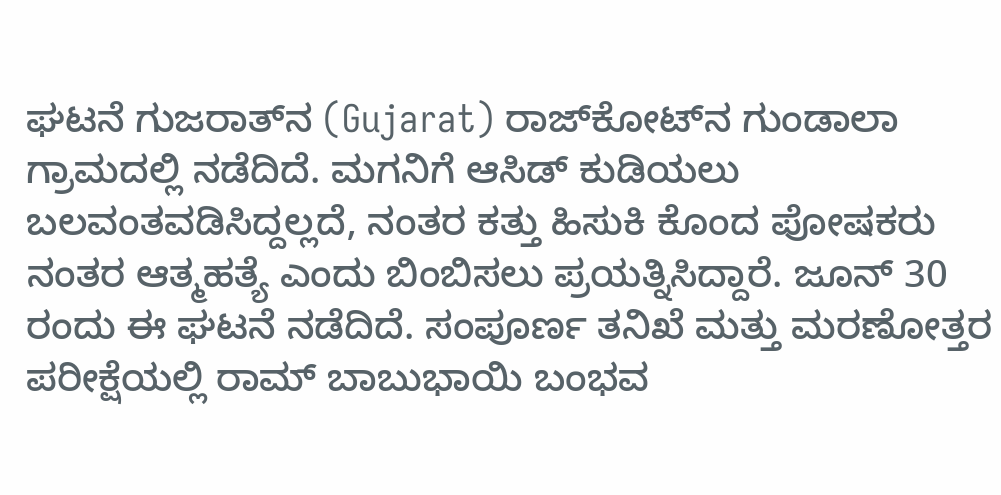ಘಟನೆ ಗುಜರಾತ್‌ನ (Gujarat) ರಾಜ್‌ಕೋಟ್‌ನ ಗುಂಡಾಲಾ ಗ್ರಾಮದಲ್ಲಿ ನಡೆದಿದೆ. ಮಗನಿಗೆ ಆಸಿಡ್ ಕುಡಿಯಲು ಬಲವಂತವಡಿಸಿದ್ದಲ್ಲದೆ, ನಂತರ ಕತ್ತು ಹಿಸುಕಿ ಕೊಂದ ಪೋಷಕರು ನಂತರ ಆತ್ಮಹತ್ಯೆ ಎಂದು ಬಿಂಬಿಸಲು ಪ್ರಯತ್ನಿಸಿದ್ದಾರೆ. ಜೂನ್ 30 ರಂದು ಈ ಘಟನೆ ನಡೆದಿದೆ. ಸಂಪೂರ್ಣ ತನಿಖೆ ಮತ್ತು ಮರಣೋತ್ತರ ಪರೀಕ್ಷೆಯಲ್ಲಿ ರಾಮ್ ಬಾಬುಭಾಯಿ ಬಂಭವ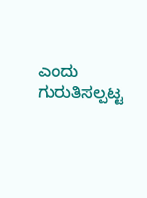ಎಂದು ಗುರುತಿಸಲ್ಪಟ್ಟ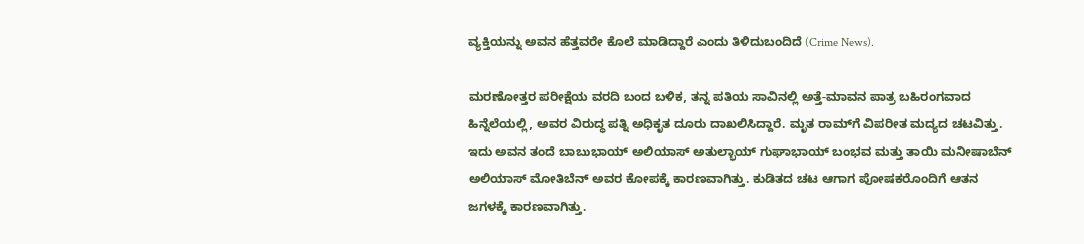ವ್ಯಕ್ತಿಯನ್ನು ಅವನ ಹೆತ್ತವರೇ ಕೊಲೆ ಮಾಡಿದ್ದಾರೆ ಎಂದು ತಿಳಿದುಬಂದಿದೆ (Crime News).

ಮರಣೋತ್ತರ ಪರೀಕ್ಷೆಯ ವರದಿ ಬಂದ ಬಳಿಕ, ತನ್ನ ಪತಿಯ ಸಾವಿನಲ್ಲಿ ಅತ್ತೆ-ಮಾವನ ಪಾತ್ರ ಬಹಿರಂಗವಾದ ಹಿನ್ನೆಲೆಯಲ್ಲಿ, ಅವರ ವಿರುದ್ಧ ಪತ್ನಿ ಅಧಿಕೃತ ದೂರು ದಾಖಲಿಸಿದ್ದಾರೆ. ಮೃತ ರಾಮ್‌ಗೆ ವಿಪರೀತ ಮದ್ಯದ ಚಟವಿತ್ತು. ಇದು ಅವನ ತಂದೆ ಬಾಬುಭಾಯ್ ಅಲಿಯಾಸ್ ಅತುಲ್ಭಾಯ್ ಗುಘಾಭಾಯ್ ಬಂಭವ ಮತ್ತು ತಾಯಿ ಮನೀಷಾಬೆನ್ ಅಲಿಯಾಸ್ ಮೋತಿಬೆನ್ ಅವರ ಕೋಪಕ್ಕೆ ಕಾರಣವಾಗಿತ್ತು. ಕುಡಿತದ ಚಟ ಆಗಾಗ ಪೋಷಕರೊಂದಿಗೆ ಆತನ ಜಗಳಕ್ಕೆ ಕಾರಣವಾಗಿತ್ತು.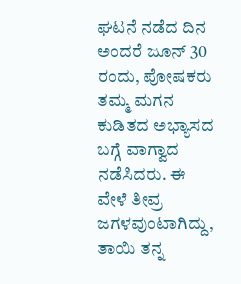ಘಟನೆ ನಡೆದ ದಿನ ಅಂದರೆ ಜೂನ್ 30 ರಂದು, ಪೋಷಕರು ತಮ್ಮ ಮಗನ ಕುಡಿತದ ಅಭ್ಯಾಸದ ಬಗ್ಗೆ ವಾಗ್ವಾದ ನಡೆಸಿದರು. ಈ ವೇಳೆ ತೀವ್ರ ಜಗಳವುಂಟಾಗಿದ್ದು, ತಾಯಿ ತನ್ನ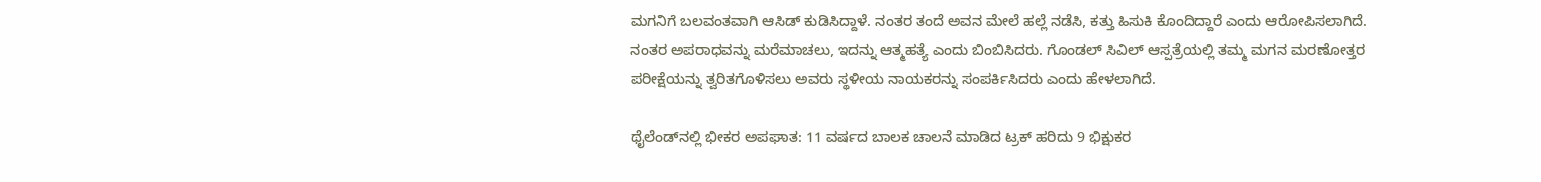ಮಗನಿಗೆ ಬಲವಂತವಾಗಿ ಆಸಿಡ್ ಕುಡಿಸಿದ್ದಾಳೆ. ನಂತರ ತಂದೆ ಅವನ ಮೇಲೆ ಹಲ್ಲೆ ನಡೆಸಿ, ಕತ್ತು ಹಿಸುಕಿ ಕೊಂದಿದ್ದಾರೆ ಎಂದು ಆರೋಪಿಸಲಾಗಿದೆ. ನಂತರ ಅಪರಾಧವನ್ನು ಮರೆಮಾಚಲು, ಇದನ್ನು ಆತ್ಮಹತ್ಯೆ ಎಂದು ಬಿಂಬಿಸಿದರು. ಗೊಂಡಲ್ ಸಿವಿಲ್ ಆಸ್ಪತ್ರೆಯಲ್ಲಿ ತಮ್ಮ ಮಗನ ಮರಣೋತ್ತರ ಪರೀಕ್ಷೆಯನ್ನು ತ್ವರಿತಗೊಳಿಸಲು ಅವರು ಸ್ಥಳೀಯ ನಾಯಕರನ್ನು ಸಂಪರ್ಕಿಸಿದರು ಎಂದು ಹೇಳಲಾಗಿದೆ.

ಥೈಲೆಂಡ್‌ನಲ್ಲಿ ಭೀಕರ ಅಪಘಾತ: 11 ವರ್ಷದ ಬಾಲಕ ಚಾಲನೆ ಮಾಡಿದ ಟ್ರಕ್‌ ಹರಿದು 9 ಭಿಕ್ಷುಕರ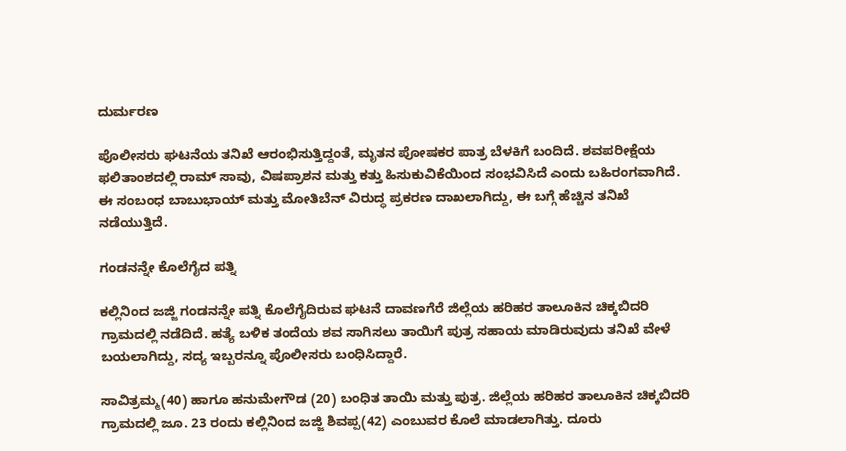ದುರ್ಮರಣ

ಪೊಲೀಸರು ಘಟನೆಯ ತನಿಖೆ ಆರಂಭಿಸುತ್ತಿದ್ದಂತೆ, ಮೃತನ ಪೋಷಕರ ಪಾತ್ರ ಬೆಳಕಿಗೆ ಬಂದಿದೆ. ಶವಪರೀಕ್ಷೆಯ ಫಲಿತಾಂಶದಲ್ಲಿ ರಾಮ್ ಸಾವು, ವಿಷಪ್ರಾಶನ ಮತ್ತು ಕತ್ತು ಹಿಸುಕುವಿಕೆಯಿಂದ ಸಂಭವಿಸಿದೆ ಎಂದು ಬಹಿರಂಗವಾಗಿದೆ. ಈ ಸಂಬಂಧ ಬಾಬುಭಾಯ್ ಮತ್ತು ಮೋತಿಬೆನ್ ವಿರುದ್ಧ ಪ್ರಕರಣ ದಾಖಲಾಗಿದ್ದು, ಈ ಬಗ್ಗೆ ಹೆಚ್ಚಿನ ತನಿಖೆ ನಡೆಯುತ್ತಿದೆ.

ಗಂಡನನ್ನೇ ಕೊಲೆಗೈದ ಪತ್ನಿ

ಕಲ್ಲಿನಿಂದ‌ ಜಜ್ಜಿ ಗಂಡನನ್ನೇ ಪತ್ನಿ ಕೊಲೆಗೈದಿರುವ ಘಟನೆ ದಾವಣಗೆರೆ ಜಿಲ್ಲೆಯ ಹರಿಹರ ತಾಲೂಕಿನ ಚಿಕ್ಕಬಿದರಿ ಗ್ರಾಮದಲ್ಲಿ ನಡೆದಿದೆ. ಹತ್ಯೆ ಬಳಿಕ ತಂದೆಯ ಶವ ಸಾಗಿಸಲು ತಾಯಿಗೆ ಪುತ್ರ ಸಹಾಯ ಮಾಡಿರುವುದು ತನಿಖೆ ವೇಳೆ ಬಯಲಾಗಿದ್ದು, ಸದ್ಯ ಇಬ್ಬರನ್ನೂ ಪೊಲೀಸರು ಬಂಧಿಸಿದ್ದಾರೆ.

ಸಾವಿತ್ರಮ್ಮ(40) ಹಾಗೂ ಹನುಮೇಗೌಡ (20) ಬಂಧಿತ ತಾಯಿ ಮತ್ತು ಪುತ್ರ. ಜಿಲ್ಲೆಯ ಹರಿಹರ ತಾಲೂಕಿನ ಚಿಕ್ಕಬಿದರಿ ಗ್ರಾಮದಲ್ಲಿ ಜೂ. 23 ರಂದು ಕಲ್ಲಿನಿಂದ ಜಜ್ಜಿ ಶಿವಪ್ಪ(42) ಎಂಬುವರ ಕೊಲೆ ಮಾಡಲಾಗಿತ್ತು. ದೂರು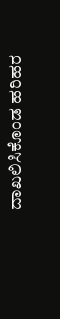ದಾಖಲಿಸಿಕೊಂಡ ಹರಿಹರ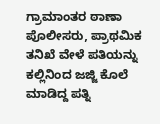ಗ್ರಾಮಾಂತರ ಠಾಣಾ ಪೊಲೀಸರು, ಪ್ರಾಥಮಿಕ ತನಿಖೆ ವೇಳೆ ಪತಿಯನ್ನು ಕಲ್ಲಿನಿಂದ ಜಜ್ಜಿ ಕೊಲೆ ಮಾಡಿದ್ದ ಪತ್ನಿ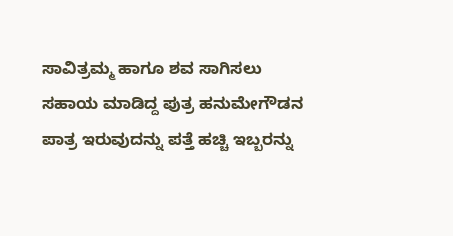ಸಾವಿತ್ರಮ್ಮ ಹಾಗೂ ಶವ ಸಾಗಿಸಲು ಸಹಾಯ ಮಾಡಿದ್ದ ಪುತ್ರ ಹನುಮೇಗೌಡನ ಪಾತ್ರ ಇರುವುದನ್ನು ಪತ್ತೆ ಹಚ್ಚಿ ಇಬ್ಬರನ್ನು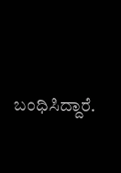ಬಂಧಿಸಿದ್ದಾರೆ.